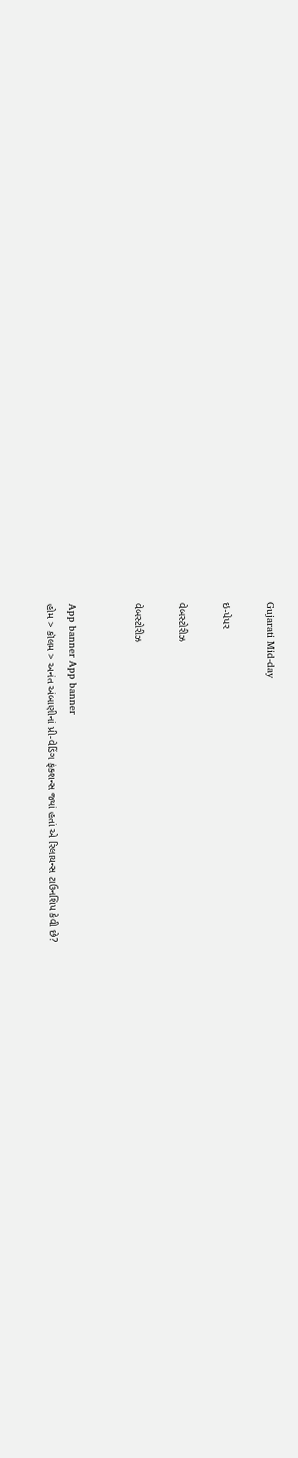Gujarati Mid-day

ઇ-પેપર

વેબસ્ટોરીઝ

વેબસ્ટોરીઝ


App banner App banner
હોમ > કૉલમ > અનંત અંબાણીનાં પ્રી-વેડિંગ ફંક્શન્સ જ્યાં હતાં એ રિલાયન્સ ટાઉનશિપ કેવી છે?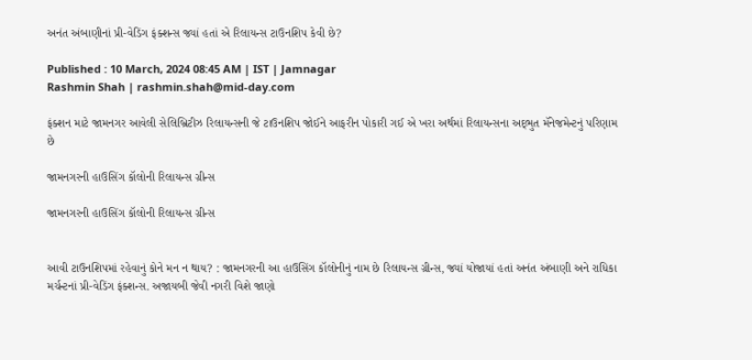અનંત અંબાણીનાં પ્રી-વેડિંગ ફંક્શન્સ જ્યાં હતાં એ રિલાયન્સ ટાઉનશિપ કેવી છે?

Published : 10 March, 2024 08:45 AM | IST | Jamnagar
Rashmin Shah | rashmin.shah@mid-day.com

ફંક્શન માટે જામનગર આવેલી સેલિબ્રિટીઝ રિલાયન્સની જે ટાઉનશિપ જોઈને આફરીન પોકારી ગઈ એ ખરા અર્થમાં રિલાયન્સના અદ્‍ભુત મૅનેજમેન્ટનું પરિણામ છે

જામનગરની હાઉસિંગ કૉલોની રિલાયન્સ ગ્રીન્સ

જામનગરની હાઉસિંગ કૉલોની રિલાયન્સ ગ્રીન્સ


આવી ટાઉનશિપમાં રહેવાનું કોને મન ન થાય? : જામનગરની આ હાઉસિંગ કૉલોનીનું નામ છે રિલાયન્સ ગ્રીન્સ, જ્યાં યોજાયાં હતાં અનંત અંબાણી અને રાધિકા મર્ચન્ટનાં પ્રી-વેડિંગ ફંક્શન્સ. અજાયબી જેવી નગરી વિશે જાણો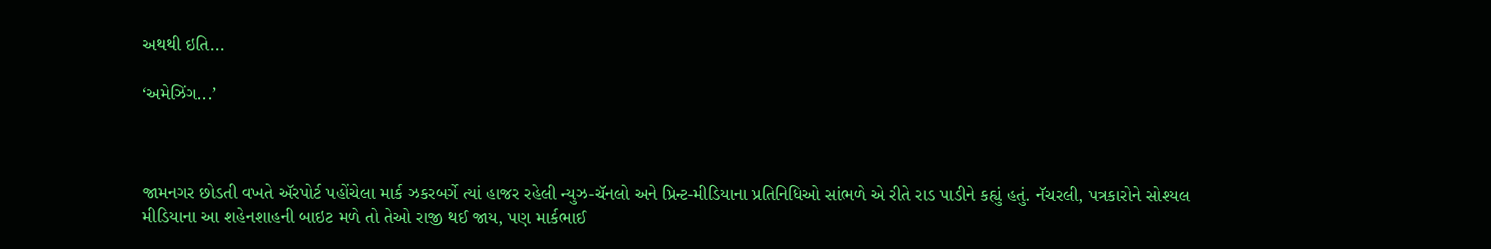અથથી ઇતિ...

‘અમેઝિંગ...’



જામનગર છોડતી વખતે ઍરપોર્ટ પહોંચેલા માર્ક ઝકરબર્ગે ત્યાં હાજર રહેલી ન્યુઝ-ચૅનલો અને પ્રિન્ટ-મીડિયાના પ્રતિનિધિઓ સાંભળે એ રીતે રાડ પાડીને કહ્યું હતું. નૅચરલી, પત્રકારોને સોશ્યલ મીડિયાના આ શહેનશાહની બાઇટ મળે તો તેઓ રાજી થઈ જાય, પણ માર્કભાઈ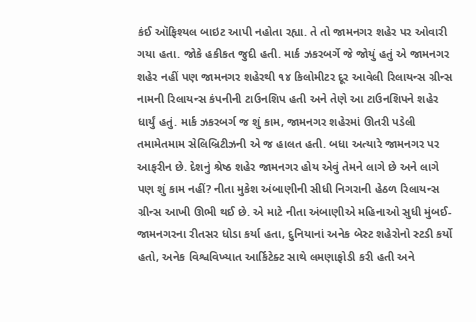કંઈ ઑફિશ્યલ બાઇટ આપી નહોતા રહ્યા. તે તો જામનગર શહેર પર ઓવારી ગયા હતા. જોકે હકીકત જુદી હતી. માર્ક ઝકરબર્ગે જે જોયું હતું એ જામનગર શહેર નહીં પણ જામનગર શહેરથી ૧૪ કિલોમીટર દૂર આવેલી રિલાયન્સ ગ્રીન્સ નામની રિલાયન્સ કંપનીની ટાઉનશિપ હતી અને તેણે આ ટાઉનશિપને શહેર ધાર્યું હતું. માર્ક ઝકરબર્ગ જ શું કામ, જામનગર શહેરમાં ઊતરી પડેલી તમામેતમામ સેલિબ્રિટીઝની એ જ હાલત હતી. બધા અત્યારે જામનગર પર આફરીન છે. દેશનું શ્રેષ્ઠ શહેર જામનગર હોય એવું તેમને લાગે છે અને લાગે પણ શું કામ નહીં? નીતા મુકેશ અંબાણીની સીધી નિગરાની હેઠળ રિલાયન્સ ગ્રીન્સ આખી ઊભી થઈ છે. એ માટે નીતા અંબાણીએ મહિનાઓ સુધી મુંબઈ-જામનગરના રીતસર ધોડા કર્યા હતા, દુનિયાનાં અનેક બેસ્ટ શહેરોનો સ્ટડી કર્યો હતો, અનેક વિશ્વવિખ્યાત આર્કિટેક્ટ સાથે લમણાફોડી કરી હતી અને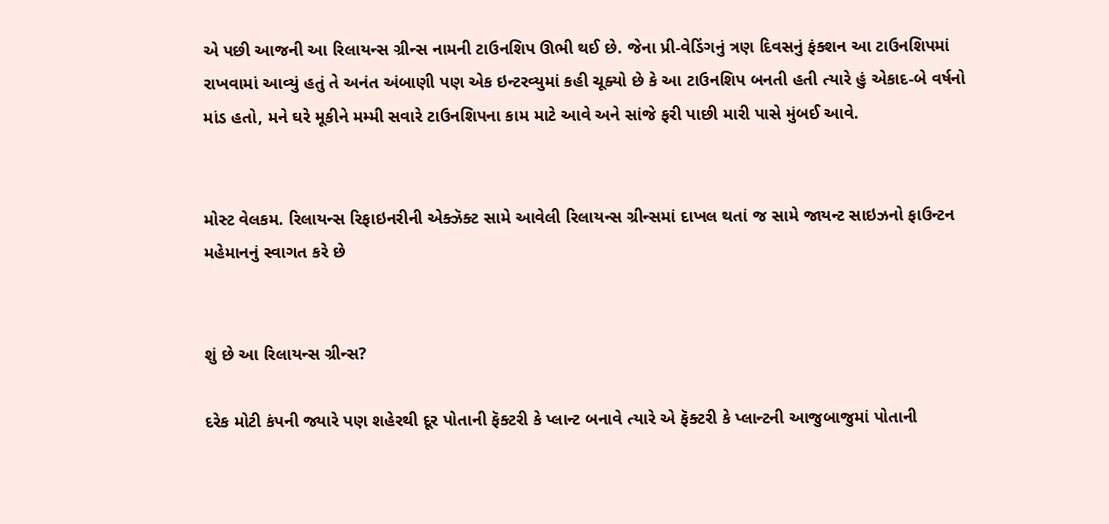એ પછી આજની આ રિલાયન્સ ગ્રીન્સ નામની ટાઉનશિપ ઊભી થઈ છે. જેના પ્રી-વેડિંગનું ત્રણ દિવસનું ફંક્‍શન આ ટાઉનશિપમાં રાખવામાં આવ્યું હતું તે અનંત અંબાણી પણ એક ઇન્ટરવ્યુમાં કહી ચૂક્યો છે કે આ ટાઉનશિપ બનતી હતી ત્યારે હું એકાદ-બે વર્ષનો માંડ હતો, મને ઘરે મૂકીને મમ્મી સવારે ટાઉનશિપના કામ માટે આવે અને સાંજે ફરી પાછી મારી પાસે મુંબઈ આવે.


મોસ્ટ વેલકમ. રિલાયન્સ રિફાઇનરીની એક્ઝૅક્ટ સામે આવેલી રિલાયન્સ ગ્રીન્સમાં દાખલ થતાં જ સામે જાયન્ટ સાઇઝનો ફાઉન્ટન મહેમાનનું સ્વાગત કરે છે


શું છે આ રિલાયન્સ ગ્રીન્સ?

દરેક મોટી કંપની જ્યારે પણ શહેરથી દૂર પોતાની ફૅક્ટરી કે પ્લાન્ટ બનાવે ત્યારે એ ફૅક્ટરી કે પ્લાન્ટની આજુબાજુમાં પોતાની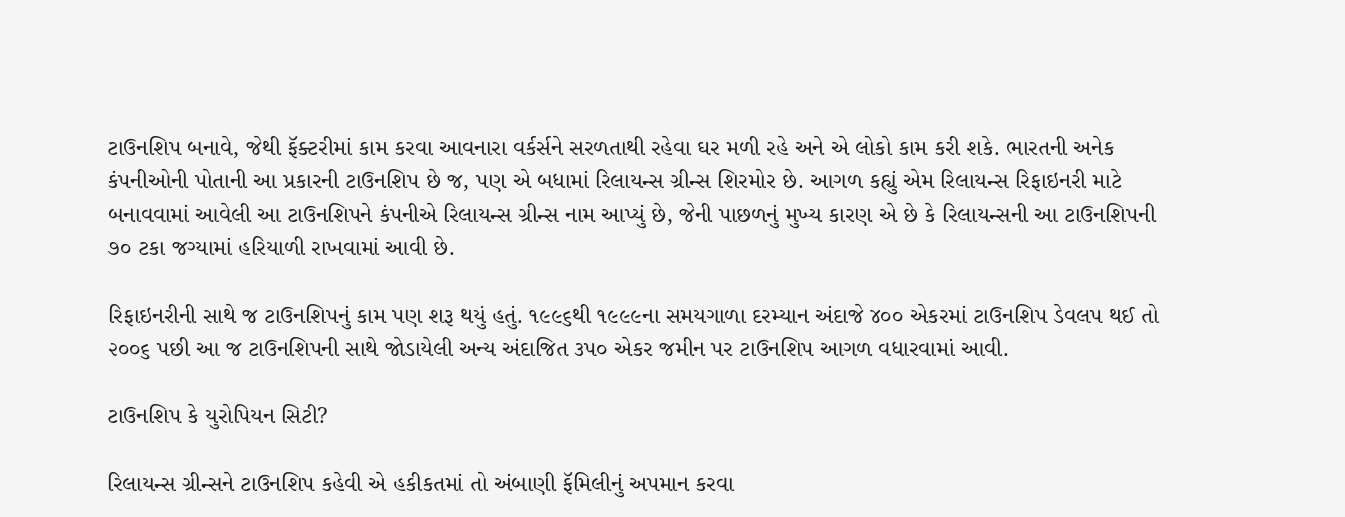ટાઉનશિપ બનાવે, જેથી ફૅક્ટરીમાં કામ કરવા આવનારા વર્કર્સને સરળતાથી રહેવા ઘર મળી રહે અને એ લોકો કામ કરી શકે. ભારતની અનેક કંપનીઓની પોતાની આ પ્રકારની ટાઉનશિપ છે જ, પણ એ બધામાં રિલાયન્સ ગ્રીન્સ શિરમોર છે. આગળ કહ્યું એમ રિલાયન્સ રિફાઇનરી માટે બનાવવામાં આવેલી આ ટાઉનશિપને કંપનીએ રિલાયન્સ ગ્રીન્સ નામ આપ્યું છે, જેની પાછળનું મુખ્ય કારણ એ છે કે રિલાયન્સની આ ટાઉનશિપની ૭૦ ટકા જગ્યામાં હરિયાળી રાખવામાં આવી છે.

રિફાઇનરીની સાથે જ ટાઉનશિપનું કામ પણ શરૂ થયું હતું. ૧૯૯૬થી ૧૯૯૯ના સમયગાળા દરમ્યાન અંદાજે ૪૦૦ એકરમાં ટાઉનશિપ ડેવલપ થઈ તો ૨૦૦૬ પછી આ જ ટાઉનશિપની સાથે જોડાયેલી અન્ય અંદાજિત ૩પ૦ એકર જમીન પર ટાઉનશિપ આગળ વધારવામાં આવી.

ટાઉનશિપ કે યુરોપિયન સિટી?

રિલાયન્સ ગ્રીન્સને ટાઉનશિપ કહેવી એ હકીકતમાં તો અંબાણી ફૅમિલીનું અપમાન કરવા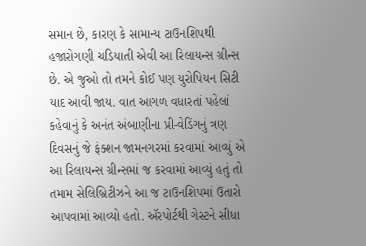સમાન છે, કારણ કે સામાન્ય ટાઉનશિપથી હજારોગણી ચડિયાતી એવી આ રિલાયન્સ ગ્રીન્સ છે. એ જુઓ તો તમને કોઈ પણ યુરોપિયન સિટી યાદ આવી જાય. વાત આગળ વધારતાં પહેલાં કહેવાનું કે અનંત અંબાણીના પ્રી-વેડિંગનું ત્રણ દિવસનું જે ફંક્શન જામનગરમાં કરવામાં આવ્યું એ આ રિલાયન્સ ગ્રીન્સમાં જ કરવામાં આવ્યું હતું તો તમામ સેલિબ્રિટીઝને આ જ ટાઉનશિપમાં ઉતારો આપવામાં આવ્યો હતો. ઍરપોર્ટથી ગેસ્ટને સીધા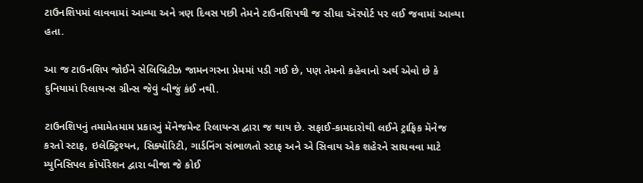ટાઉનશિપમાં લાવવામાં આવ્યા અને ત્રણ દિવસ પછી તેમને ટાઉનશિપથી જ સીધા ઍરપોર્ટ પર લઈ જવામાં આવ્યા હતા.

આ જ ટાઉનશિપ જોઈને સેલિબ્રિટીઝ જામનગરના પ્રેમમાં પડી ગઈ છે, પણ તેમનો કહેવાનો અર્થ એવો છે કે દુનિયામાં રિલાયન્સ ગ્રીન્સ જેવું બીજું કંઈ નથી.

ટાઉનશિપનું તમામેતમામ પ્રકારનું મૅનેજમેન્ટ રિલાયન્સ દ્વારા જ થાય છે. સફાઈ-કામદારોથી લઈને ટ્રાફિક મૅનેજ કરતો સ્ટાફ, ઇલેક્ટ્રિશ્યન, સિક્યૉરિટી, ગાર્ડનિંગ સંભાળતો સ્ટાફ અને એ સિવાય એક શહેરને સાચવવા માટે મ્યુનિસિપલ કૉર્પોરેશન દ્વારા બીજા જે કોઈ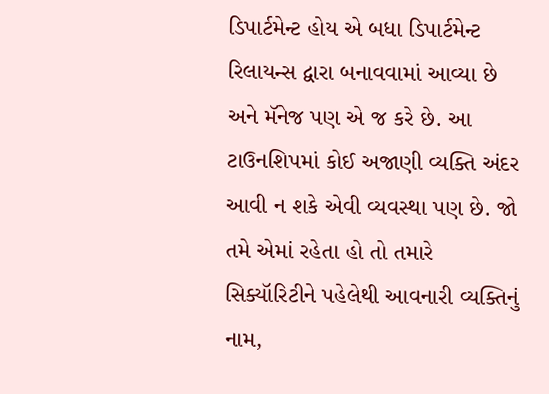ડિપાર્ટમેન્ટ હોય એ બધા ડિપાર્ટમેન્ટ રિલાયન્સ દ્વારા બનાવવામાં આવ્યા છે અને મૅનેજ પણ એ જ કરે છે. આ ટાઉનશિપમાં કોઈ અજાણી વ્યક્તિ અંદર આવી ન શકે એવી વ્યવસ્થા પણ છે. જો તમે એમાં રહેતા હો તો તમારે સિક્યૉરિટીને પહેલેથી આવનારી વ્યક્તિનું નામ,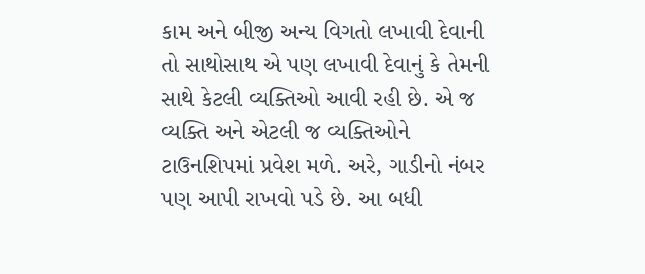કામ અને બીજી અન્ય વિગતો લખાવી દેવાની તો સાથોસાથ એ પણ લખાવી દેવાનું કે તેમની સાથે કેટલી વ્યક્તિઓ આવી રહી છે. એ જ વ્યક્તિ અને એટલી જ વ્યક્તિઓને ટાઉનશિપમાં પ્રવેશ મળે. અરે, ગાડીનો નંબર પણ આપી રાખવો પડે છે. આ બધી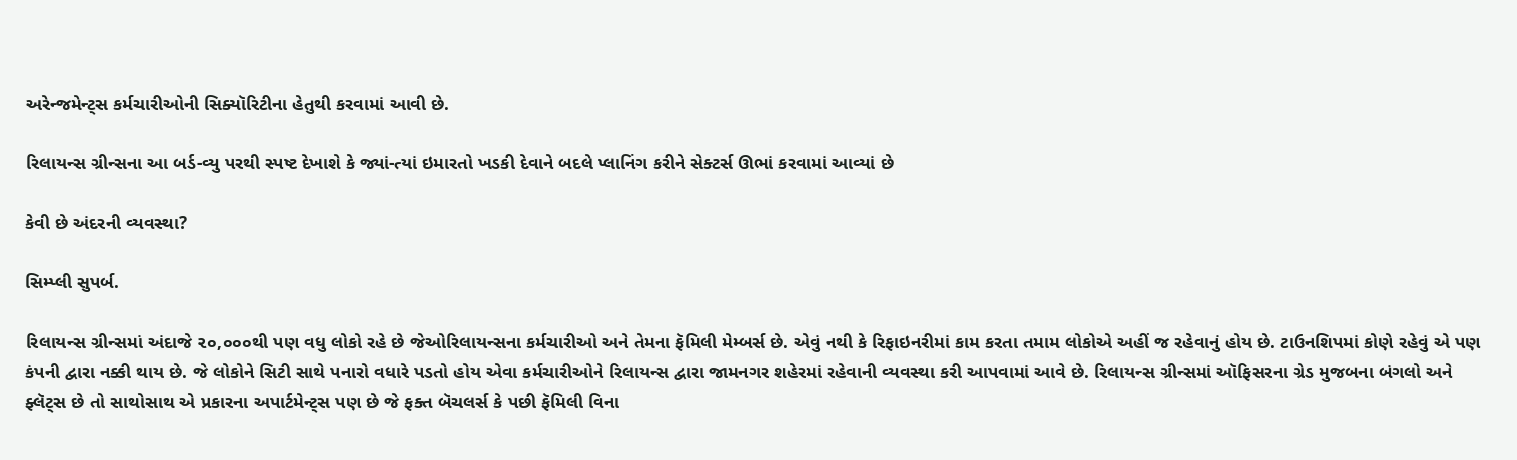અરેન્જમેન્ટ્સ કર્મચારીઓની સિક્યૉરિટીના હેતુથી કરવામાં આવી છે.

રિલાયન્સ ગ્રીન્સના આ બર્ડ-વ્યુ પરથી સ્પષ્ટ દેખાશે કે જ્યાં-ત્યાં ઇમારતો ખડકી દેવાને બદલે પ્લાનિંગ કરીને સેક્ટર્સ ઊભાં કરવામાં આવ્યાં છે

કેવી છે અંદરની વ્યવસ્થા?

સિમ્પ્લી સુપર્બ.

રિલાયન્સ ગ્રીન્સમાં અંદાજે ૨૦,૦૦૦થી પણ વધુ લોકો રહે છે જેઓરિલાયન્સના કર્મચારીઓ અને તેમના ફૅમિલી મેમ્બર્સ છે. એવું નથી કે રિફાઇનરીમાં કામ કરતા તમામ લોકોએ અહીં જ રહેવાનું હોય છે. ટાઉનશિપમાં કોણે રહેવું એ પણ કંપની દ્વારા નક્કી થાય છે. જે લોકોને સિટી સાથે પનારો વધારે પડતો હોય એવા કર્મચારીઓને રિલાયન્સ દ્વારા જામનગર શહેરમાં રહેવાની વ્યવસ્થા કરી આપવામાં આવે છે. રિલાયન્સ ગ્રીન્સમાં ઑફિસરના ગ્રેડ મુજબના બંગલો અને ફ્લૅટ્સ છે તો સાથોસાથ એ પ્રકારના અપાર્ટમેન્ટ્સ પણ છે જે ફક્ત બૅચલર્સ કે પછી ફૅમિલી વિના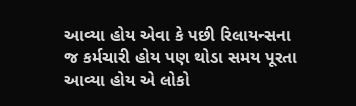આવ્યા હોય એવા કે પછી રિલાયન્સના જ કર્મચારી હોય પણ થોડા સમય પૂરતા આવ્યા હોય એ લોકો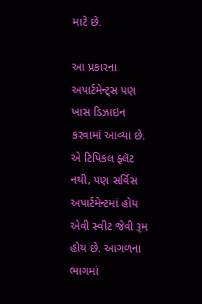માટે છે.

આ પ્રકારના અપાર્ટમેન્ટ્સ પણ ખાસ ડિઝાઇન કરવામાં આવ્યા છે. એ ટિપિકલ ફ્લૅટ નથી, પણ સર્વિસ અપાર્ટમેન્ટમાં હોય એવી સ્વીટ જેવી રૂમ હોય છે. આગળના ભાગમાં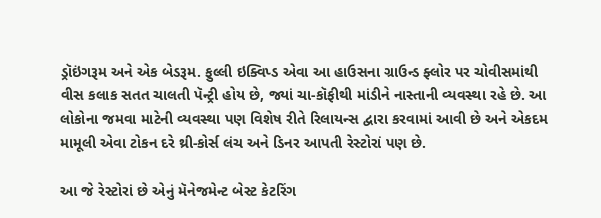ડ્રૉઇંગરૂમ અને એક બેડરૂમ. ફુલ્લી ઇક્વિપ્ડ એવા આ હાઉસના ગ્રાઉન્ડ ફ્લોર પર ચોવીસમાંથી વીસ કલાક સતત ચાલતી પૅન્ટ્રી હોય છે, જ્યાં ચા-કૉફીથી માંડીને નાસ્તાની વ્યવસ્થા રહે છે. આ લોકોના જમવા માટેની વ્યવસ્થા પણ વિશેષ રીતે રિલાયન્સ દ્વારા કરવામાં આવી છે અને એકદમ મામૂલી એવા ટોકન દરે થ્રી-કોર્સ લંચ અને ડિનર આપતી રેસ્ટોરાં પણ છે.

આ જે રેસ્ટોરાં છે એનું મૅનેજમેન્ટ બેસ્ટ કેટરિંગ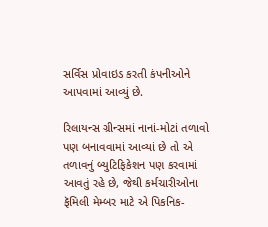સર્વિસ પ્રોવાઇડ કરતી કંપનીઓને આપવામાં આવ્યું છે.

રિલાયન્સ ગ્રીન્સમાં નાનાં-મોટાં તળાવો પણ બનાવવામાં આવ્યાં છે તો એ તળાવનું બ્યુટિફિકેશન પણ કરવામાં આવતું રહે છે, જેથી કર્મચારીઓના ફૅમિલી મેમ્બર માટે એ પિકનિક-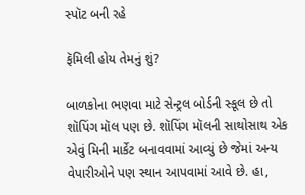સ્પૉટ બની રહે

ફૅમિલી હોય તેમનું શું?

બાળકોના ભણવા માટે સેન્ટ્રલ બોર્ડની સ્કૂલ છે તો શૉપિંગ મૉલ પણ છે. શૉપિંગ મૉલની સાથોસાથ એક એવું મિની માર્કેટ બનાવવામાં આવ્યું છે જેમાં અન્ય વેપારીઓને પણ સ્થાન આપવામાં આવે છે. હા,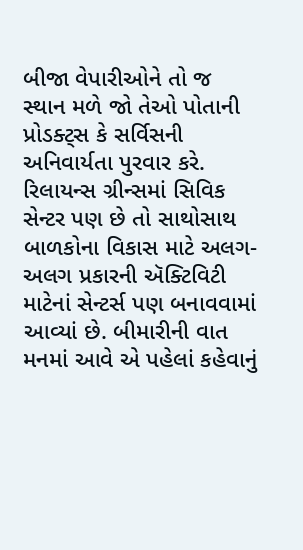બીજા વેપારીઓને તો જ સ્થાન મળે જો તેઓ પોતાની પ્રોડક્ટ્સ કે સર્વિસની અનિવાર્યતા પુરવાર કરે. રિલાયન્સ ગ્રીન્સમાં સિવિક સેન્ટર પણ છે તો સાથોસાથ બાળકોના વિકાસ માટે અલગ-અલગ પ્રકારની ઍક્ટિવિટી માટેનાં સેન્ટર્સ પણ બનાવવામાં આવ્યાં છે. બીમારીની વાત મનમાં આવે એ પહેલાં કહેવાનું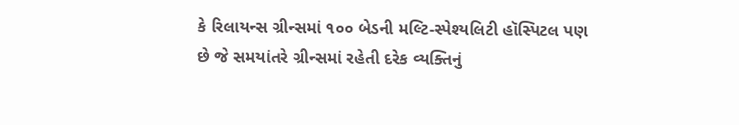કે રિલાયન્સ ગ્રીન્સમાં ૧૦૦ બેડની મલ્ટિ-સ્પેશ્યલિટી હૉસ્પિટલ પણ છે જે સમયાંતરે ગ્રીન્સમાં રહેતી દરેક વ્યક્તિનું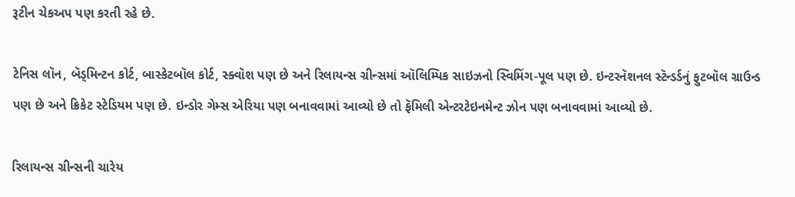રૂટીન ચેકઅપ પણ કરતી રહે છે.

ટેનિસ લૉન, બૅડ્મિન્ટન કોર્ટ, બાસ્કેટબૉલ કોર્ટ, સ્ક્વૉશ પણ છે અને રિલાયન્સ ગ્રીન્સમાં ઑલિમ્પિક સાઇઝનો સ્વિમિંગ-પૂલ પણ છે. ઇન્ટરનૅશનલ સ્ટૅન્ડર્ડનું ફુટબૉલ ગ્રાઉન્ડ પણ છે અને ક્રિકેટ સ્ટેડિયમ પણ છે. ઇન્ડોર ગેમ્સ એરિયા પણ બનાવવામાં આવ્યો છે તો ફૅમિલી એન્ટરટેઇનમેન્ટ ઝોન પણ બનાવવામાં આવ્યો છે.

રિલાયન્સ ગ્રીન્સની ચારેય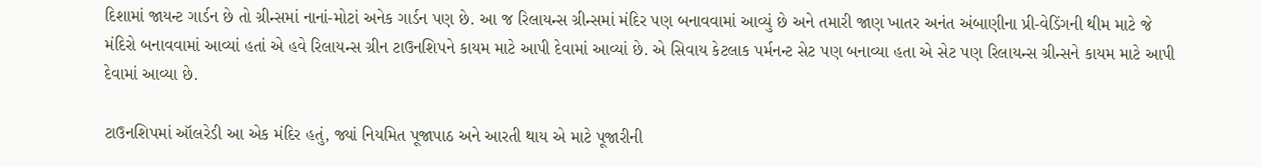દિશામાં જાયન્ટ ગાર્ડન છે તો ગ્રીન્સમાં નાનાં-મોટાં અનેક ગાર્ડન પણ છે. આ જ રિલાયન્સ ગ્રીન્સમાં મંદિર પણ બનાવવામાં આવ્યું છે અને તમારી જાણ ખાતર અનંત અંબાણીના પ્રી-વેડિંગની થીમ માટે જે મંદિરો બનાવવામાં આવ્યાં હતાં એ હવે રિલાયન્સ ગ્રીન ટાઉનશિપને કાયમ માટે આપી દેવામાં આવ્યાં છે. એ સિવાય કેટલાક પર્મનન્ટ સેટ પણ બનાવ્યા હતા એ સેટ પણ રિલાયન્સ ગ્રીન્સને કાયમ માટે આપી દેવામાં આવ્યા છે.

ટાઉનશિપમાં ઑલરેડી આ એક મંદિર હતું, જ્યાં નિયમિત પૂજાપાઠ અને આરતી થાય એ માટે પૂજારીની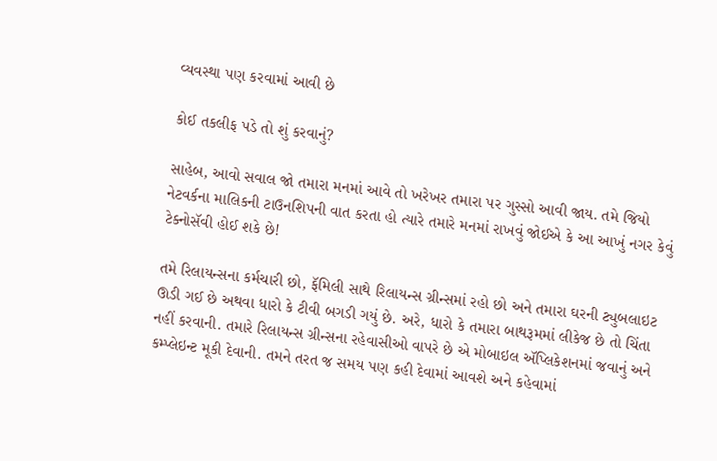વ્યવસ્થા પણ કરવામાં આવી છે

કોઈ તકલીફ પડે તો શું કરવાનું?

સાહેબ, આવો સવાલ જો તમારા મનમાં આવે તો ખરેખર તમારા પર ગુસ્સો આવી જાય. તમે જિયો નેટવર્કના માલિકની ટાઉનશિપની વાત કરતા હો ત્યારે તમારે મનમાં રાખવું જોઈએ કે આ આખું નગર કેવું ટેક્નોસૅવી હોઈ શકે છે!

તમે રિલાયન્સના કર્મચારી છો, ફૅમિલી સાથે રિલાયન્સ ગ્રીન્સમાં રહો છો અને તમારા ઘરની ટ્યુબલાઇટ ઊડી ગઈ છે અથવા ધારો કે ટીવી બગડી ગયું છે. અરે, ધારો કે તમારા બાથરૂમમાં લીકેજ છે તો ચિંતા નહીં કરવાની. તમારે રિલાયન્સ ગ્રીન્સના રહેવાસીઓ વાપરે છે એ મોબાઇલ ઍપ્લિકેશનમાં જવાનું અને કમ્પ્લેઇન્ટ મૂકી દેવાની. તમને તરત જ સમય પણ કહી દેવામાં આવશે અને કહેવામાં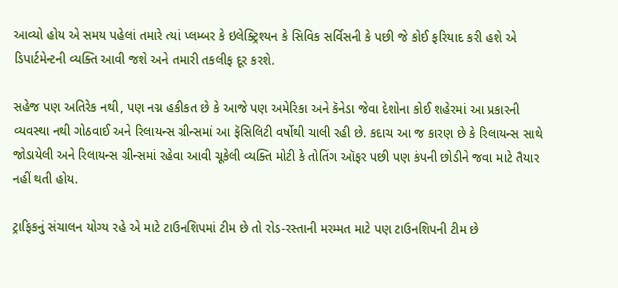આવ્યો હોય એ સમય પહેલાં તમારે ત્યાં પ્લમ્બર કે ઇલેક્ટ્રિશ્યન કે સિવિક સર્વિસની કે પછી જે કોઈ ફરિયાદ કરી હશે એ ડિપાર્ટમેન્ટની વ્યક્તિ આવી જશે અને તમારી તકલીફ દૂર કરશે.

સહેજ પણ અતિરેક નથી, પણ નગ્ન હકીકત છે કે આજે પણ અમેરિકા અને કૅનેડા જેવા દેશોના કોઈ શહેરમાં આ પ્રકારની વ્યવસ્થા નથી ગોઠવાઈ અને રિલાયન્સ ગ્રીન્સમાં આ ફૅસિલિટી વર્ષોથી ચાલી રહી છે. કદાચ આ જ કારણ છે કે રિલાયન્સ સાથે જોડાયેલી અને રિલાયન્સ ગ્રીન્સમાં રહેવા આવી ચૂકેલી વ્યક્તિ મોટી કે તોતિંગ ઑફર પછી પણ કંપની છોડીને જવા માટે તૈયાર નહીં થતી હોય.

ટ્રાફિકનું સંચાલન યોગ્ય રહે એ માટે ટાઉનશિપમાં ટીમ છે તો રોડ-રસ્તાની મરમ્મત માટે પણ ટાઉનશિપની ટીમ છે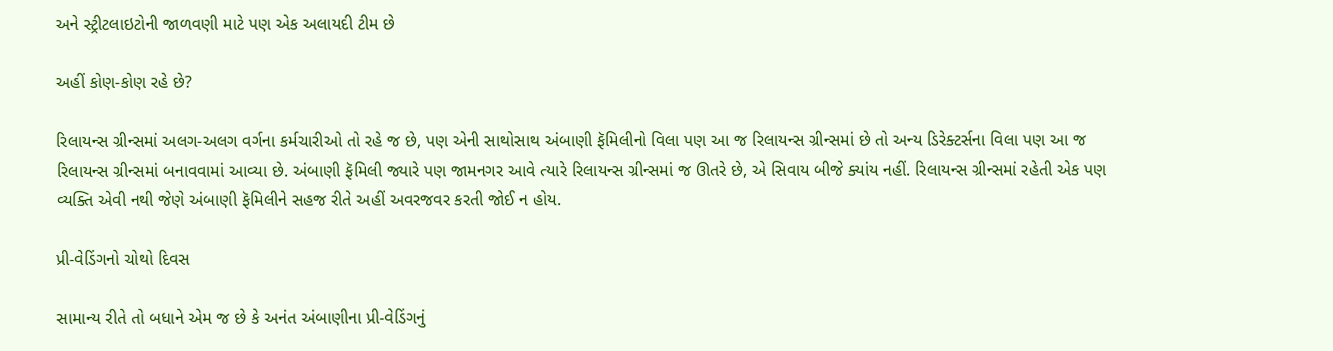અને સ્ટ્રીટલાઇટોની જાળવણી માટે પણ એક અલાયદી ટીમ છે

અહીં કોણ-કોણ રહે છે?

રિલાયન્સ ગ્રીન્સમાં અલગ-અલગ વર્ગના કર્મચારીઓ તો રહે જ છે, પણ એની સાથોસાથ અંબાણી ફૅમિલીનો વિલા પણ આ જ રિલાયન્સ ગ્રીન્સમાં છે તો અન્ય ડિરેક્ટર્સના વિલા પણ આ જ રિલાયન્સ ગ્રીન્સમાં બનાવવામાં આવ્યા છે. અંબાણી ફૅમિલી જ્યારે પણ જામનગર આવે ત્યારે રિલાયન્સ ગ્રીન્સમાં જ ઊતરે છે, એ સિવાય બીજે ક્યાંય નહીં. રિલાયન્સ ગ્રીન્સમાં રહેતી એક પણ વ્યક્તિ એવી નથી જેણે અંબાણી ફૅમિલીને સહજ રીતે અહીં અવરજવર કરતી જોઈ ન હોય.

પ્રી-વેડિંગનો ચોથો દિવસ

સામાન્ય રીતે તો બધાને એમ જ છે કે અનંત અંબાણીના પ્રી-વેડિંગનું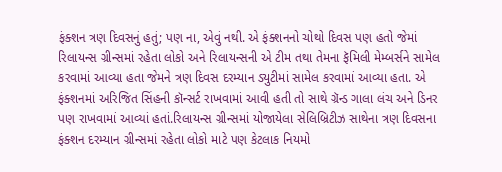ફંક્શન ત્રણ દિવસનું હતું; પણ ના, એવું નથી. એ ફંક્શનનો ચોથો દિવસ પણ હતો જેમાં રિલાયન્સ ગ્રીન્સમાં રહેતા લોકો અને રિલાયન્સની એ ટીમ તથા તેમના ફૅમિલી મેમ્બર્સને સામેલ કરવામાં આવ્યા હતા જેમને ત્રણ દિવસ દરમ્યાન ડ્યુટીમાં સામેલ કરવામાં આવ્યા હતા. એ ફંક્શનમાં અરિજિત સિંહની કૉન્સર્ટ રાખવામાં આવી હતી તો સાથે ગ્રૅન્ડ ગાલા લંચ અને ડિનર પણ રાખવામાં આવ્યાં હતાં.રિલાયન્સ ગ્રીન્સમાં યોજાયેલા સેલિબ્રિટીઝ સાથેના ત્રણ દિવસના ફંક્શન દરમ્યાન ગ્રીન્સમાં રહેતા લોકો માટે પણ કેટલાક નિયમો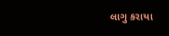લાગુ કરાયા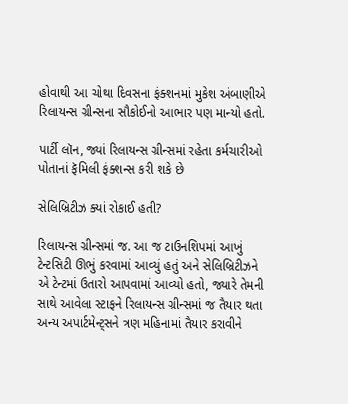હોવાથી આ ચોથા દિવસના ફંક્શનમાં મુકેશ અંબાણીએ રિલાયન્સ ગ્રીન્સના સૌકોઈનો આભાર પણ માન્યો હતો.

પાર્ટી લૉન, જ્યાં રિલાયન્સ ગ્રીન્સમાં રહેતા કર્મચારીઓ પોતાનાં ફૅમિલી ફંક્શન્સ કરી શકે છે

સેલિબ્રિટીઝ ક્યાં રોકાઈ હતી?

રિલાયન્સ ગ્રીન્સમાં જ. આ જ ટાઉનશિપમાં આખું ટેન્ટસિટી ઊભું કરવામાં આવ્યું હતું અને સેલિબ્રિટીઝને એ ટેન્ટમાં ઉતારો આપવામાં આવ્યો હતો, જ્યારે તેમની સાથે આવેલા સ્ટાફને રિલાયન્સ ગ્રીન્સમાં જ તૈયાર થતા અન્ય અપાર્ટમેન્ટ્સને ત્રણ મહિનામાં તૈયાર કરાવીને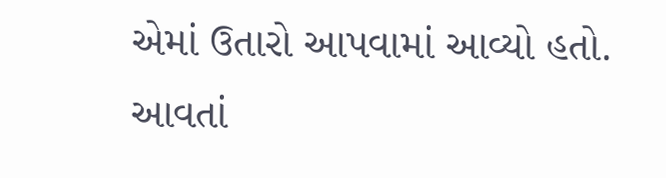એમાં ઉતારો આપવામાં આવ્યો હતો. આવતાં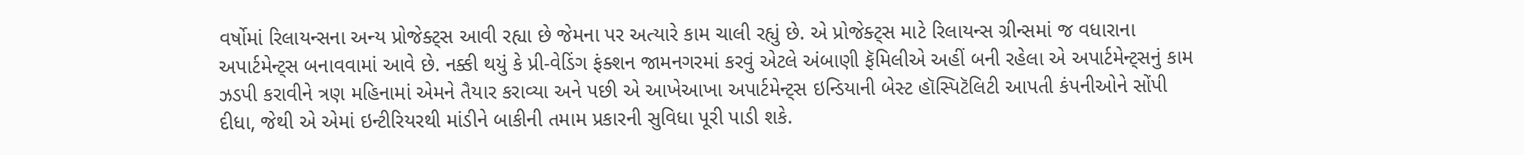વર્ષોમાં રિલાયન્સના અન્ય પ્રોજેક્ટ્સ આવી રહ્યા છે જેમના પર અત્યારે કામ ચાલી રહ્યું છે. એ પ્રોજેક્ટ્સ માટે રિલાયન્સ ગ્રીન્સમાં જ વધારાના અપાર્ટમેન્ટ્સ બનાવવામાં આવે છે. નક્કી થયું કે પ્રી-વેડિંગ ફંક્શન જામનગરમાં કરવું એટલે અંબાણી ફૅમિલીએ અહીં બની રહેલા એ અપાર્ટમેન્ટ્સનું કામ ઝડપી કરાવીને ત્રણ મહિનામાં એમને તૈયાર કરાવ્યા અને પછી એ આખેઆખા અપાર્ટમેન્ટ્સ ઇન્ડિયાની બેસ્ટ હૉસ્પિટૅલિટી આપતી કંપનીઓને સોંપી દીધા, જેથી એ એમાં ઇન્ટીરિયરથી માંડીને બાકીની તમામ પ્રકારની સુવિધા પૂરી પાડી શકે.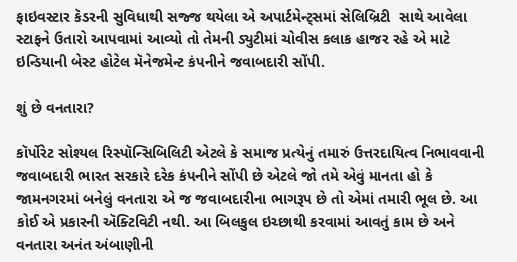ફાઇવસ્ટાર કૅડરની સુવિધાથી સજ્જ થયેલા એ અપાર્ટમેન્ટ્સમાં સેલિબ્રિટી  સાથે આવેલા સ્ટાફને ઉતારો આપવામાં આવ્યો તો તેમની ડ્યુટીમાં ચોવીસ કલાક હાજર રહે એ માટે ઇન્ડિયાની બેસ્ટ હોટેલ મૅનેજમેન્ટ કંપનીને જવાબદારી સોંપી.

શું છે વનતારા?

કૉર્પોરેટ સોશ્યલ રિસ્પૉન્સિબિલિટી એટલે કે સમાજ પ્રત્યેનું તમારું ઉત્તરદાયિત્વ નિભાવવાની જવાબદારી ભારત સરકારે દરેક કંપનીને સોંપી છે એટલે જો તમે એવું માનતા હો કે જામનગરમાં બનેલું વનતારા એ જ જવાબદારીના ભાગરૂપ છે તો એમાં તમારી ભૂલ છે. આ કોઈ એ પ્રકારની ઍક્ટિવિટી નથી. આ બિલકુલ ઇચ્છાથી કરવામાં આવતું કામ છે અને વનતારા અનંત અંબાણીની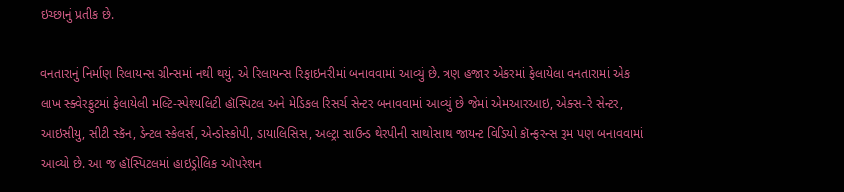ઇચ્છાનું પ્રતીક છે.

વનતારાનું નિર્માણ રિલાયન્સ ગ્રીન્સમાં નથી થયું. એ રિલાયન્સ રિફાઇનરીમાં બનાવવામાં આવ્યું છે. ત્રણ હજાર એકરમાં ફેલાયેલા વનતારામાં એક લાખ સ્ક્વેરફુટમાં ફેલાયેલી મલ્ટિ-સ્પેશ્યલિટી હૉસ્પિટલ અને મેડિકલ રિસર્ચ સેન્ટર બનાવવામાં આવ્યું છે જેમાં એમઆરઆઇ, એક્સ-રે સેન્ટર, આઇસીયુ, સીટી સ્કૅન, ડેન્ટલ સ્કેલર્સ, એન્ડોસ્કોપી, ડાયાલિસિસ, અલ્ટ્રા સાઉન્ડ થેરપીની સાથોસાથ જાયન્ટ વિડિયો કૉન્ફરન્સ રૂમ પણ બનાવવામાં આવ્યો છે. આ જ હૉસ્પિટલમાં હાઇડ્રોલિક ઑપરેશન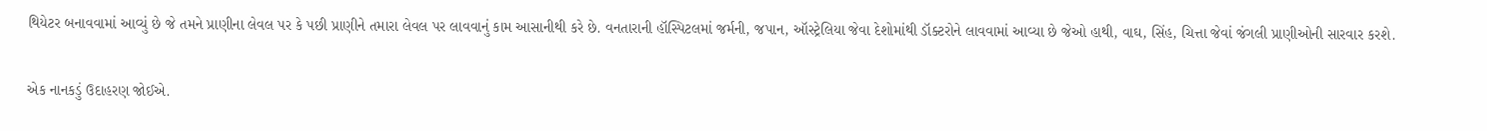થિયેટર બનાવવામાં આવ્યું છે જે તમને પ્રાણીના લેવલ પર કે પછી પ્રાણીને તમારા લેવલ પર લાવવાનું કામ આસાનીથી કરે છે. વનતારાની હૉસ્પિટલમાં જર્મની, જપાન, ઑસ્ટ્રેલિયા જેવા દેશોમાંથી ડૉક્ટરોને લાવવામાં આવ્યા છે જેઓ હાથી, વાઘ, સિંહ, ચિત્તા જેવાં જંગલી પ્રાણીઓની સારવાર કરશે.

એક નાનકડું ઉદાહરણ જોઈએ.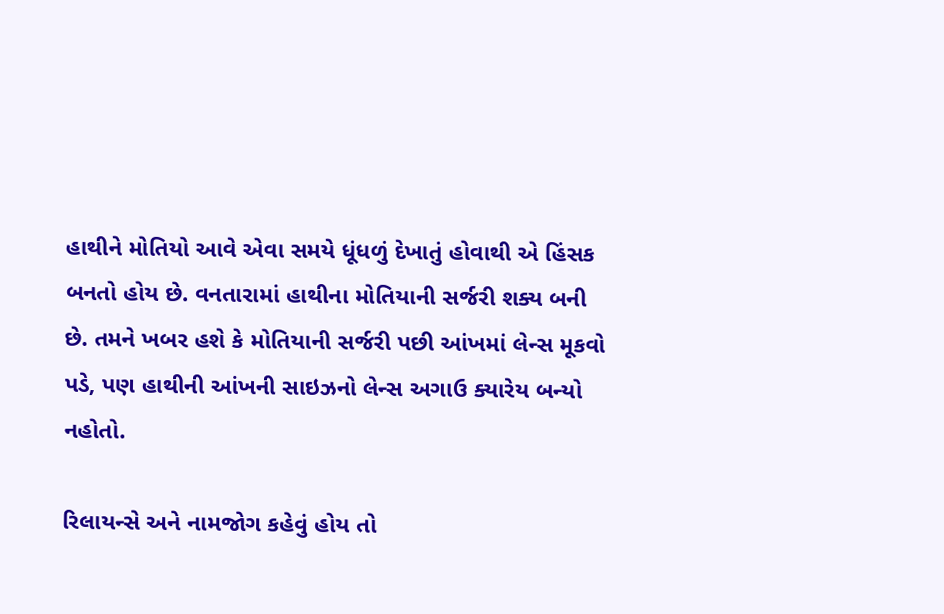હાથીને મોતિયો આવે એવા સમયે ધૂંધળું દેખાતું હોવાથી એ હિંસક બનતો હોય છે. વનતારામાં હાથીના મોતિયાની સર્જરી શક્ય બની છે. તમને ખબર હશે કે મોતિયાની સર્જરી પછી આંખમાં લેન્સ મૂકવો પડે, પણ હાથીની આંખની સાઇઝનો લેન્સ અગાઉ ક્યારેય બન્યો નહોતો.

રિલાયન્સે અને નામજોગ કહેવું હોય તો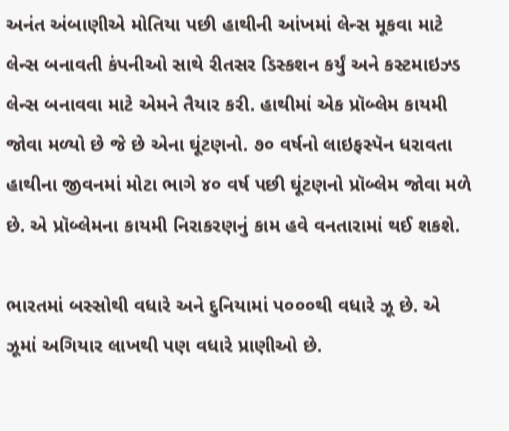અનંત અંબાણીએ મોતિયા પછી હાથીની આંખમાં લેન્સ મૂકવા માટે લેન્સ બનાવતી કંપનીઓ સાથે રીતસર ડિસ્કશન કર્યું અને કસ્ટમાઇઝ્ડ લેન્સ બનાવવા માટે એમને તૈયાર કરી. હાથીમાં એક પ્રૉબ્લેમ કાયમી જોવા મળ્યો છે જે છે એના ઘૂંટણનો. ૭૦ વર્ષનો લાઇફસ્પૅન ધરાવતા હાથીના જીવનમાં મોટા ભાગે ૪૦ વર્ષ પછી ઘૂંટણનો પ્રૉબ્લેમ જોવા મળે છે. એ પ્રૉબ્લેમના કાયમી નિરાકરણનું કામ હવે વનતારામાં થઈ શકશે.

ભારતમાં બસ્સોથી વધારે અને દુનિયામાં પ૦૦૦થી વધારે ઝૂ છે. એ ઝૂમાં અગિયાર લાખથી પણ વધારે પ્રાણીઓ છે.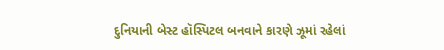દુનિયાની બેસ્ટ હૉસ્પિટલ બનવાને કારણે ઝૂમાં રહેલાં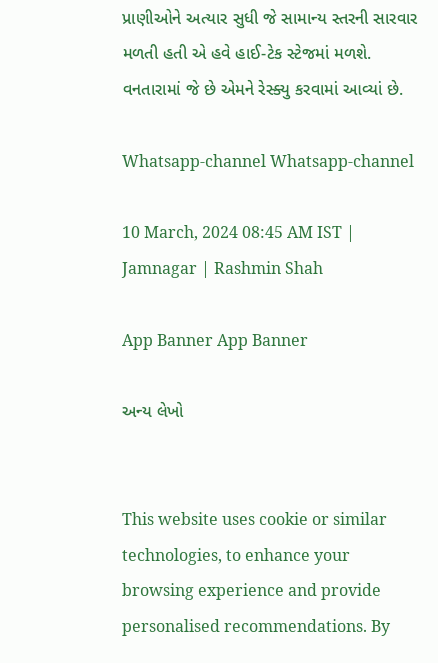પ્રાણીઓને અત્યાર સુધી જે સામાન્ય સ્તરની સારવાર મળતી હતી એ હવે હાઈ-ટેક સ્ટેજમાં મળશે. વનતારામાં જે છે એમને રેસ્ક્યુ કરવામાં આવ્યાં છે.

Whatsapp-channel Whatsapp-channel

10 March, 2024 08:45 AM IST | Jamnagar | Rashmin Shah

App Banner App Banner

અન્ય લેખો


This website uses cookie or similar technologies, to enhance your browsing experience and provide personalised recommendations. By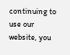continuing to use our website, you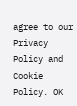agree to our Privacy Policy and Cookie Policy. OK